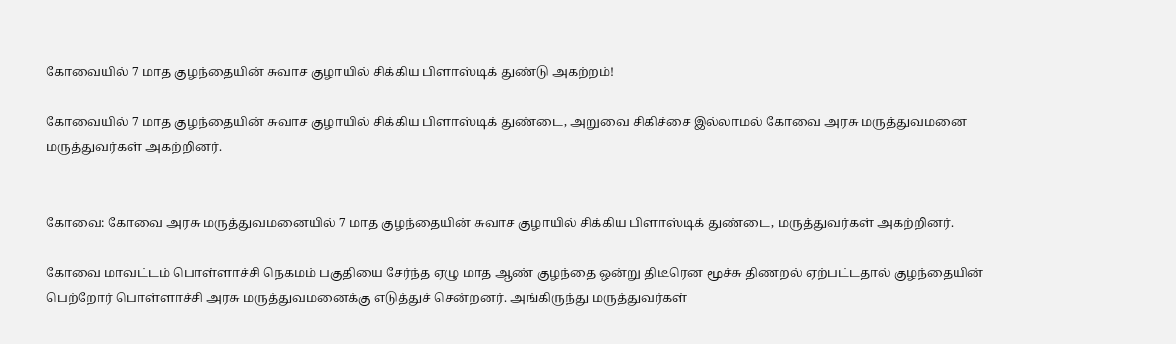கோவையில் 7 மாத குழந்தையின் சுவாச குழாயில் சிக்கிய பிளாஸ்டிக் துண்டு அகற்றம்!

கோவையில் 7 மாத குழந்தையின் சுவாச குழாயில் சிக்கிய பிளாஸ்டிக் துண்டை, அறுவை சிகிச்சை இல்லாமல் கோவை அரசு மருத்துவமனை மருத்துவர்கள் அகற்றினர்.


கோவை: கோவை அரசு மருத்துவமனையில் 7 மாத குழந்தையின் சுவாச குழாயில் சிக்கிய பிளாஸ்டிக் துண்டை, மருத்துவர்கள் அகற்றினர்.

கோவை மாவட்டம் பொள்ளாச்சி நெகமம் பகுதியை சேர்ந்த ஏழு மாத ஆண் குழந்தை ஒன்று திடீரென மூச்சு திணறல் ஏற்பட்டதால் குழந்தையின் பெற்றோர் பொள்ளாச்சி அரசு மருத்துவமனைக்கு எடுத்துச் சென்றனர். அங்கிருந்து மருத்துவர்கள்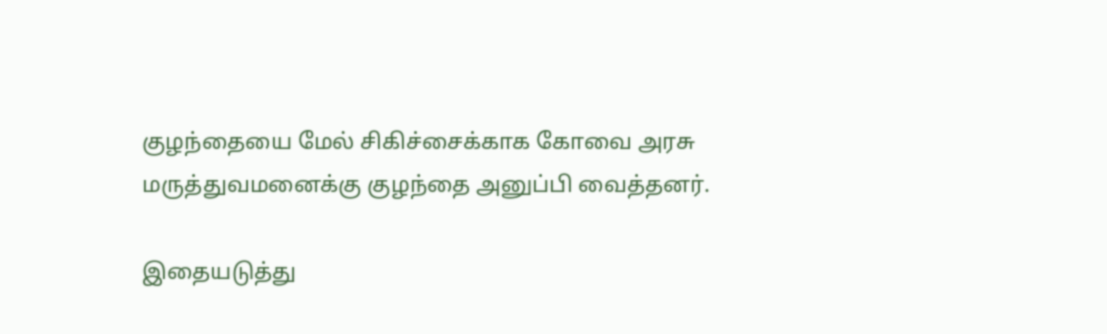குழந்தையை மேல் சிகிச்சைக்காக கோவை அரசு மருத்துவமனைக்கு குழந்தை அனுப்பி வைத்தனர்.

இதையடுத்து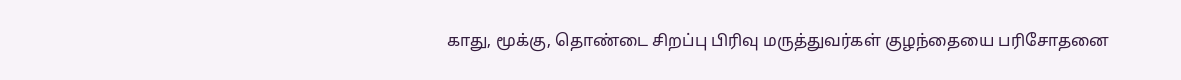காது, மூக்கு, தொண்டை சிறப்பு பிரிவு மருத்துவர்கள் குழந்தையை பரிசோதனை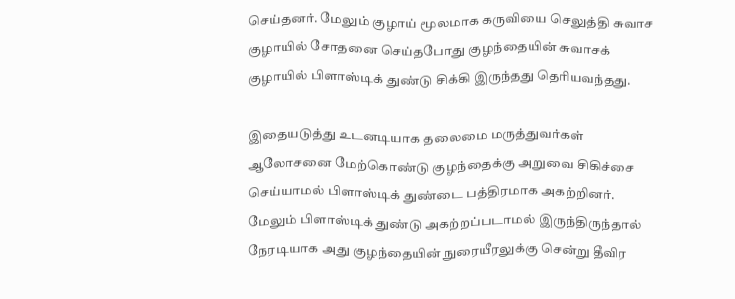செய்தனர். மேலும் குழாய் மூலமாக கருவியை செலுத்தி சுவாச குழாயில் சோதனை செய்தபோது குழந்தையின் சுவாசக் குழாயில் பிளாஸ்டிக் துண்டு சிக்கி இருந்தது தெரியவந்தது.

இதையடுத்து உடனடியாக தலைமை மருத்துவர்கள் ஆலோசனை மேற்கொண்டு குழந்தைக்கு அறுவை சிகிச்சை செய்யாமல் பிளாஸ்டிக் துண்டை பத்திரமாக அகற்றினர். மேலும் பிளாஸ்டிக் துண்டு அகற்றப்படாமல் இருந்திருந்தால் நேரடியாக அது குழந்தையின் நுரையீரலுக்கு சென்று தீவிர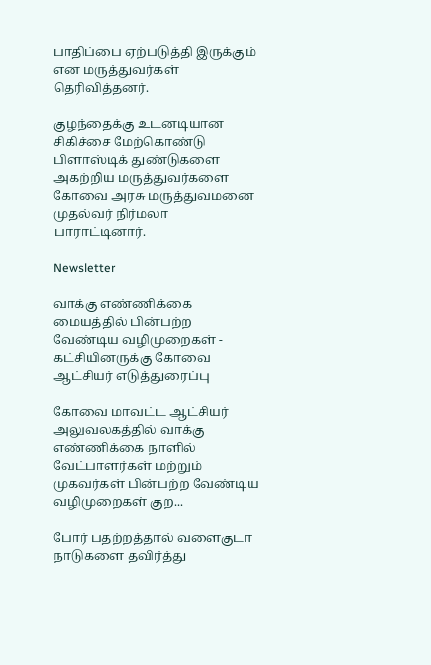பாதிப்பை ஏற்படுத்தி இருக்கும் என மருத்துவர்கள் தெரிவித்தனர்.

குழந்தைக்கு உடனடியான சிகிச்சை மேற்கொண்டு பிளாஸ்டிக் துண்டுகளை அகற்றிய மருத்துவர்களை கோவை அரசு மருத்துவமனை முதல்வர் நிர்மலா பாராட்டினார்.

Newsletter

வாக்கு எண்ணிக்கை மையத்தில் பின்பற்ற வேண்டிய வழிமுறைகள் - கட்சியினருக்கு கோவை ஆட்சியர் எடுத்துரைப்பு

கோவை மாவட்ட ஆட்சியர் அலுவலகத்தில் வாக்கு எண்ணிக்கை நாளில் வேட்பாளர்கள் மற்றும் முகவர்கள் பின்பற்ற வேண்டிய வழிமுறைகள் குற...

போர் பதற்றத்தால் வளைகுடா நாடுகளை தவிர்த்து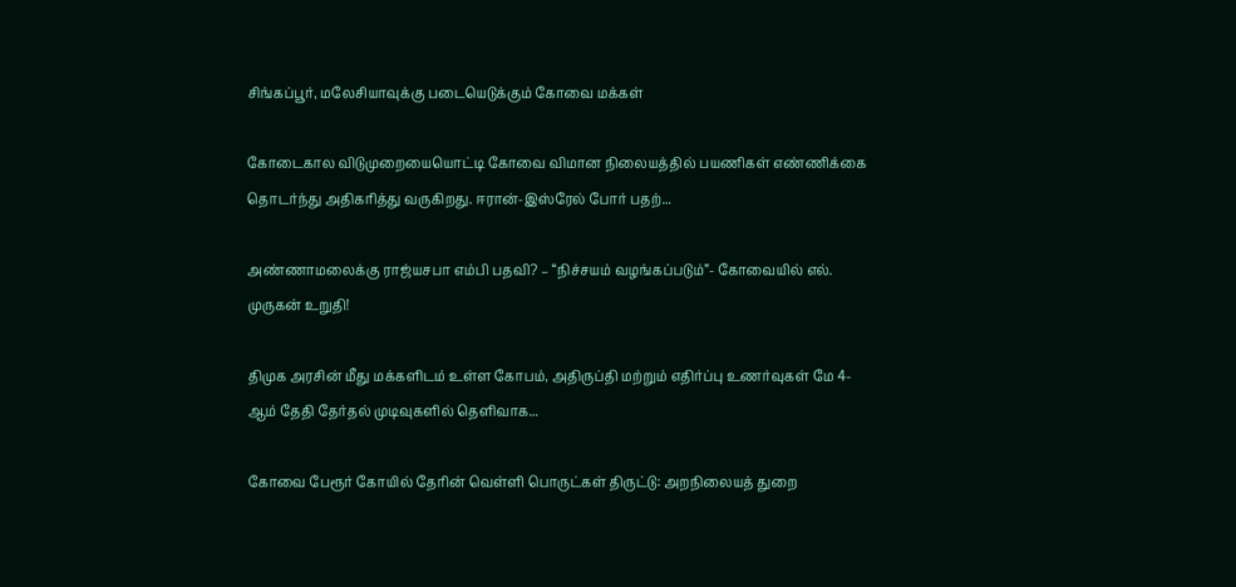சிங்கப்பூர், மலேசியாவுக்கு படையெடுக்கும் கோவை மக்கள்

கோடைகால விடுமுறையையொட்டி கோவை விமான நிலையத்தில் பயணிகள் எண்ணிக்கை தொடர்ந்து அதிகரித்து வருகிறது. ஈரான்-இஸ்ரேல் போர் பதற்...

அண்ணாமலைக்கு ராஜ்யசபா எம்பி பதவி? – “நிச்சயம் வழங்கப்படும்”- கோவையில் எல். முருகன் உறுதி!

திமுக அரசின் மீது மக்களிடம் உள்ள கோபம், அதிருப்தி மற்றும் எதிர்ப்பு உணர்வுகள் மே 4-ஆம் தேதி தேர்தல் முடிவுகளில் தெளிவாக...

கோவை பேரூர் கோயில் தேரின் வெள்ளி பொருட்கள் திருட்டு: அறநிலையத் துறை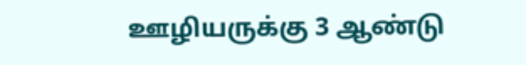ஊழியருக்கு 3 ஆண்டு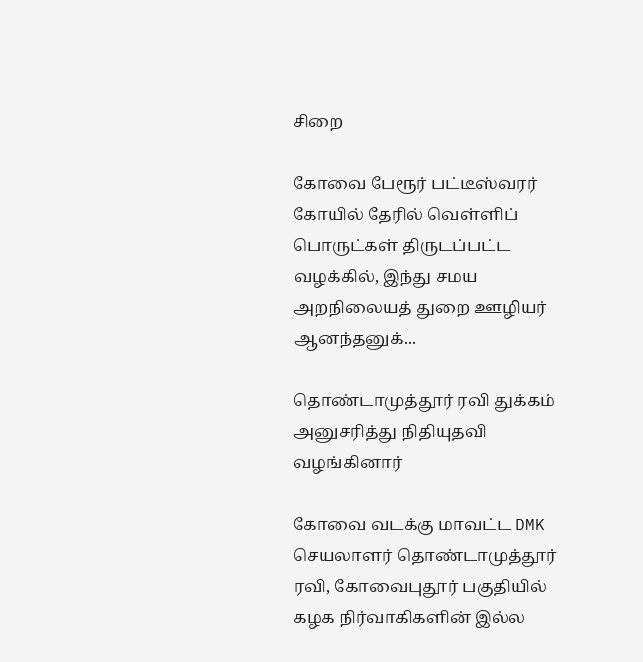சிறை

கோவை பேரூர் பட்டீஸ்வரர் கோயில் தேரில் வெள்ளிப் பொருட்கள் திருடப்பட்ட வழக்கில், இந்து சமய அறநிலையத் துறை ஊழியர் ஆனந்தனுக்...

தொண்டாமுத்தூர் ரவி துக்கம் அனுசரித்து நிதியுதவி வழங்கினார்

கோவை வடக்கு மாவட்ட DMK செயலாளர் தொண்டாமுத்தூர் ரவி, கோவைபுதூர் பகுதியில் கழக நிர்வாகிகளின் இல்ல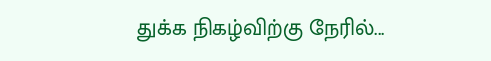துக்க நிகழ்விற்கு நேரில்...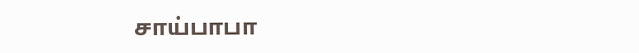சாய்பாபா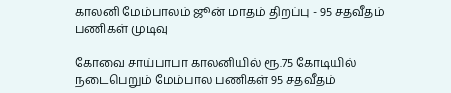காலனி மேம்பாலம் ஜூன் மாதம் திறப்பு - 95 சதவீதம் பணிகள் முடிவு

கோவை சாய்பாபா காலனியில் ரூ.75 கோடியில் நடைபெறும் மேம்பால பணிகள் 95 சதவீதம்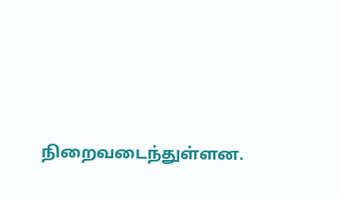நிறைவடைந்துள்ளன.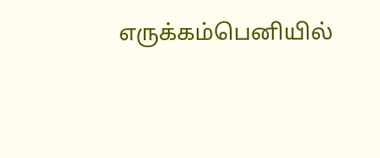எருக்கம்பெனியில்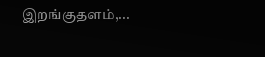இறங்குதளம்,...